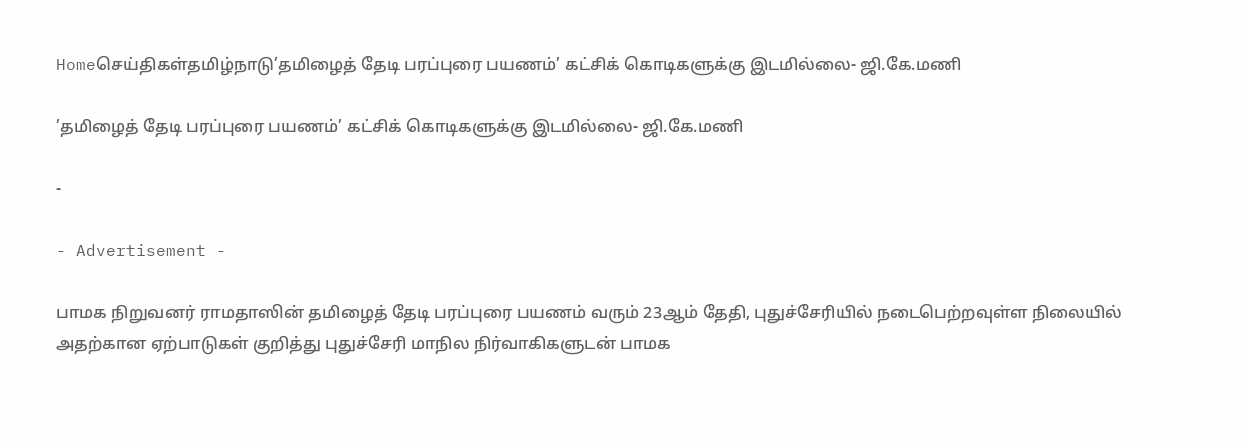Homeசெய்திகள்தமிழ்நாடு’தமிழைத் தேடி பரப்புரை பயணம்’ கட்சிக் கொடிகளுக்கு இடமில்லை- ஜி.கே.மணி

’தமிழைத் தேடி பரப்புரை பயணம்’ கட்சிக் கொடிகளுக்கு இடமில்லை- ஜி.கே.மணி

-

- Advertisement -

பாமக நிறுவனர் ராமதாஸின் தமிழைத் தேடி பரப்புரை பயணம் வரும் 23ஆம் தேதி, புதுச்சேரியில் நடைபெற்றவுள்ள நிலையில் அதற்கான ஏற்பாடுகள் குறித்து புதுச்சேரி மாநில நிர்வாகிகளுடன் பாமக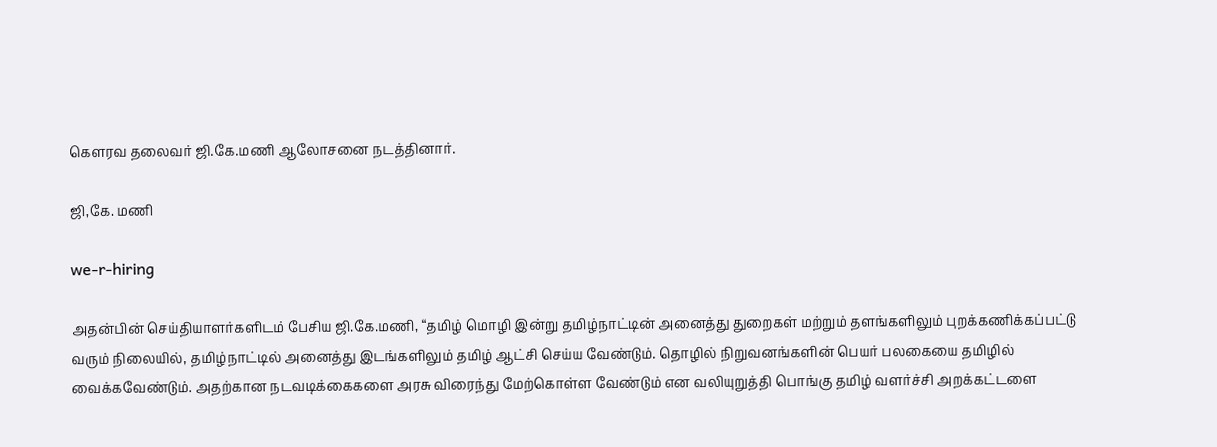கௌரவ தலைவர் ஜி.கே.மணி ஆலோசனை நடத்தினார்.

ஜி,கே. மணி

we-r-hiring

அதன்பின் செய்தியாளர்களிடம் பேசிய ஜி.கே.மணி, “தமிழ் மொழி இன்று தமிழ்நாட்டின் அனைத்து துறைகள் மற்றும் தளங்களிலும் புறக்கணிக்கப்பட்டு வரும் நிலையில், தமிழ்நாட்டில் அனைத்து இடங்களிலும் தமிழ் ஆட்சி செய்ய வேண்டும். தொழில் நிறுவனங்களின் பெயர் பலகையை தமிழில் வைக்கவேண்டும். அதற்கான நடவடிக்கைகளை அரசு விரைந்து மேற்கொள்ள வேண்டும் என வலியுறுத்தி பொங்கு தமிழ் வளர்ச்சி அறக்கட்டளை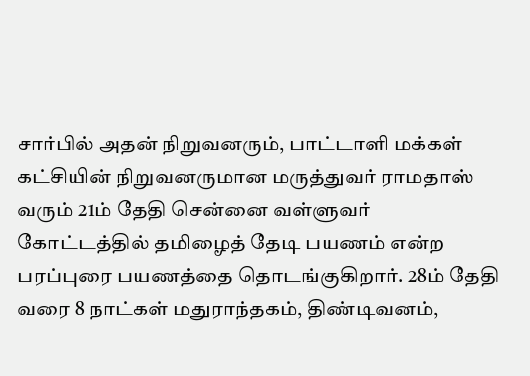சார்பில் அதன் நிறுவனரும், பாட்டாளி மக்கள் கட்சியின் நிறுவனருமான மருத்துவர் ராமதாஸ் வரும் 21ம் தேதி சென்னை வள்ளுவர் கோட்டத்தில் தமிழைத் தேடி பயணம் என்ற பரப்புரை பயணத்தை தொடங்குகிறார். 28ம் தேதி வரை 8 நாட்கள் மதுராந்தகம், திண்டிவனம்,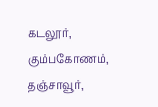கடலூர், கும்பகோணம், தஞ்சாவூர்,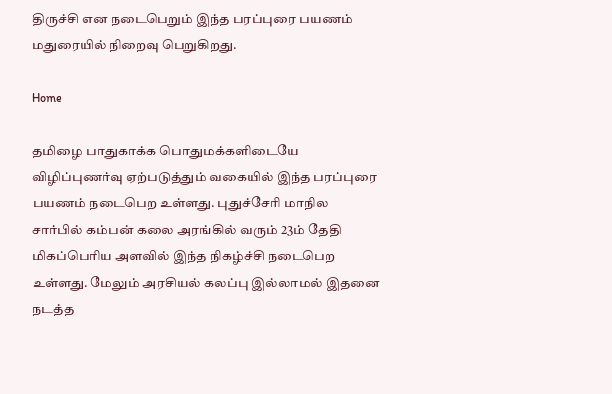திருச்சி என நடைபெறும் இந்த பரப்புரை பயணம் மதுரையில் நிறைவு பெறுகிறது.

Home

தமிழை பாதுகாக்க பொதுமக்களிடையே விழிப்புணர்வு ஏற்படுத்தும் வகையில் இந்த பரப்புரை பயணம் நடைபெற உள்ளது. புதுச்சேரி மாநில சார்பில் கம்பன் கலை அரங்கில் வரும் 23ம் தேதி மிகப்பெரிய அளவில் இந்த நிகழ்ச்சி நடைபெற உள்ளது. மேலும் அரசியல் கலப்பு இல்லாமல் இதனை நடத்த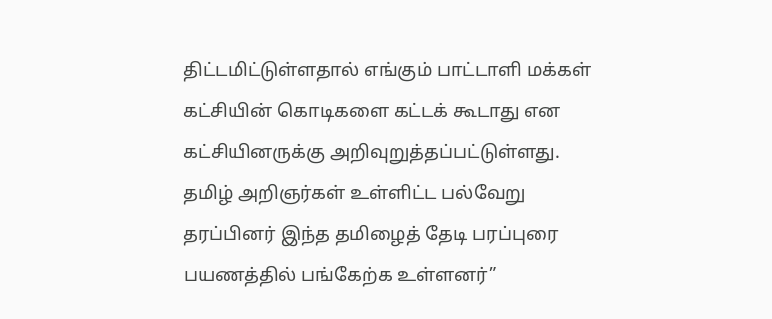திட்டமிட்டுள்ளதால் எங்கும் பாட்டாளி மக்கள் கட்சியின் கொடிகளை கட்டக் கூடாது என கட்சியினருக்கு அறிவுறுத்தப்பட்டுள்ளது. தமிழ் அறிஞர்கள் உள்ளிட்ட பல்வேறு தரப்பினர் இந்த தமிழைத் தேடி பரப்புரை பயணத்தில் பங்கேற்க உள்ளனர்”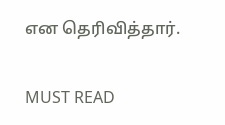என தெரிவித்தார்.

MUST READ